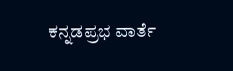ಕನ್ನಡಪ್ರಭ ವಾರ್ತೆ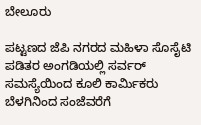ಬೇಲೂರು

ಪಟ್ಟಣದ ಜೆಪಿ ನಗರದ ಮಹಿಳಾ ಸೊಸೈಟಿ ಪಡಿತರ ಅಂಗಡಿಯಲ್ಲಿ ಸರ್ವರ್ ಸಮಸ್ಯೆಯಿಂದ ಕೂಲಿ ಕಾರ್ಮಿಕರು ಬೆಳಗಿನಿಂದ ಸಂಜೆವರೆಗೆ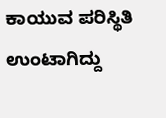ಕಾಯುವ ಪರಿಸ್ಥಿತಿ ಉಂಟಾಗಿದ್ದು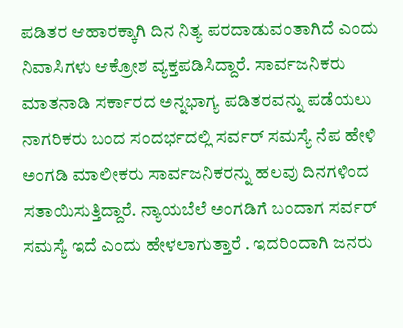ಪಡಿತರ ಆಹಾರಕ್ಕಾಗಿ ದಿನ ನಿತ್ಯ ಪರದಾಡುವಂತಾಗಿದೆ ಎಂದು ನಿವಾಸಿಗಳು ಆಕ್ರೋಶ ವ್ಯಕ್ತಪಡಿಸಿದ್ದಾರೆ. ಸಾರ್ವಜನಿಕರು ಮಾತನಾಡಿ ಸರ್ಕಾರದ ಅನ್ನಭಾಗ್ಯ ಪಡಿತರವನ್ನು ಪಡೆಯಲು ನಾಗರಿಕರು ಬಂದ ಸಂದರ್ಭದಲ್ಲಿ ಸರ್ವರ್‌ ಸಮಸ್ಯೆ ನೆಪ ಹೇಳಿ ಅಂಗಡಿ ಮಾಲೀಕರು ಸಾರ್ವಜನಿಕರನ್ನು ಹಲವು ದಿನಗಳಿಂದ ಸತಾಯಿಸುತ್ತಿದ್ದಾರೆ. ನ್ಯಾಯಬೆಲೆ ಅಂಗಡಿಗೆ ಬಂದಾಗ ಸರ್ವರ್ ಸಮಸ್ಯೆ ಇದೆ ಎಂದು ಹೇಳಲಾಗುತ್ತಾರೆ . ಇದರಿಂದಾಗಿ ಜನರು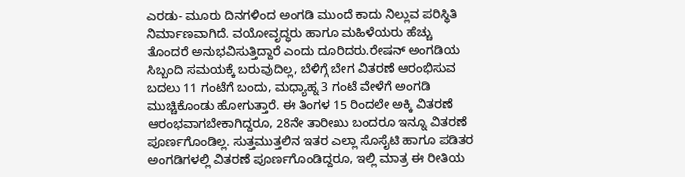ಎರಡು- ಮೂರು ದಿನಗಳಿಂದ ಅಂಗಡಿ ಮುಂದೆ ಕಾದು ನಿಲ್ಲುವ ಪರಿಸ್ಥಿತಿ ನಿರ್ಮಾಣವಾಗಿದೆ. ವಯೋವೃದ್ಧರು ಹಾಗೂ ಮಹಿಳೆಯರು ಹೆಚ್ಚು ತೊಂದರೆ ಅನುಭವಿಸುತ್ತಿದ್ದಾರೆ ಎಂದು ದೂರಿದರು.ರೇಷನ್ ಅಂಗಡಿಯ ಸಿಬ್ಬಂದಿ ಸಮಯಕ್ಕೆ ಬರುವುದಿಲ್ಲ, ಬೆಳಿಗ್ಗೆ ಬೇಗ ವಿತರಣೆ ಆರಂಭಿಸುವ ಬದಲು 11 ಗಂಟೆಗೆ ಬಂದು, ಮಧ್ಯಾಹ್ನ 3 ಗಂಟೆ ವೇಳೆಗೆ ಅಂಗಡಿ ಮುಚ್ಚಿಕೊಂಡು ಹೋಗುತ್ತಾರೆ. ಈ ತಿಂಗಳ 15 ರಿಂದಲೇ ಅಕ್ಕಿ ವಿತರಣೆ ಆರಂಭವಾಗಬೇಕಾಗಿದ್ದರೂ, 28ನೇ ತಾರೀಖು ಬಂದರೂ ಇನ್ನೂ ವಿತರಣೆ ಪೂರ್ಣಗೊಂಡಿಲ್ಲ. ಸುತ್ತಮುತ್ತಲಿನ ಇತರ ಎಲ್ಲಾ ಸೊಸೈಟಿ ಹಾಗೂ ಪಡಿತರ ಅಂಗಡಿಗಳಲ್ಲಿ ವಿತರಣೆ ಪೂರ್ಣಗೊಂಡಿದ್ದರೂ, ಇಲ್ಲಿ ಮಾತ್ರ ಈ ರೀತಿಯ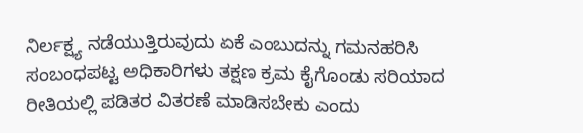ನಿರ್ಲಕ್ಷ್ಯ ನಡೆಯುತ್ತಿರುವುದು ಏಕೆ ಎಂಬುದನ್ನು ಗಮನಹರಿಸಿ ಸಂಬಂಧಪಟ್ಟ ಅಧಿಕಾರಿಗಳು ತಕ್ಷಣ ಕ್ರಮ ಕೈಗೊಂಡು ಸರಿಯಾದ ರೀತಿಯಲ್ಲಿ ಪಡಿತರ ವಿತರಣೆ ಮಾಡಿಸಬೇಕು ಎಂದು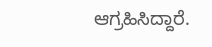ಆಗ್ರಹಿಸಿದ್ದಾರೆ.